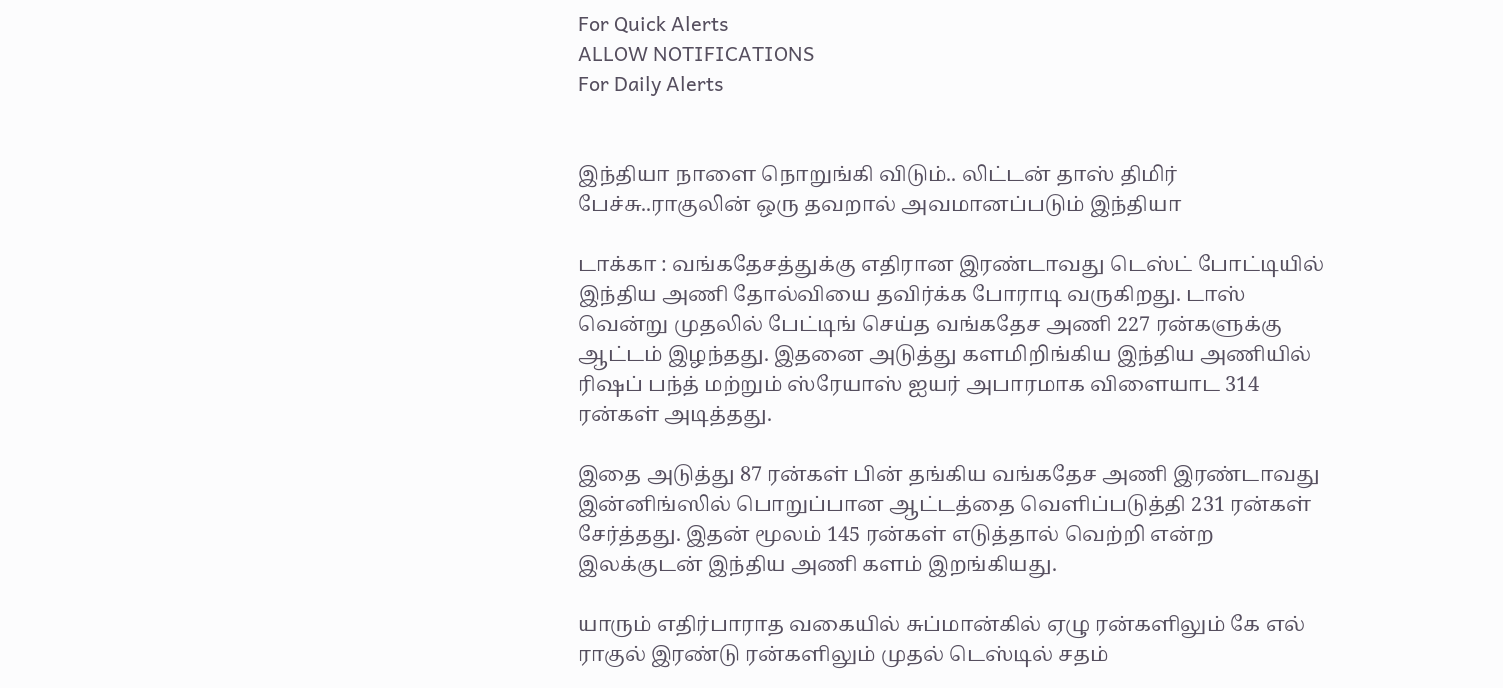For Quick Alerts
ALLOW NOTIFICATIONS
For Daily Alerts


இந்தியா நாளை நொறுங்கி விடும்.. லிட்டன் தாஸ் திமிர் பேச்சு..ராகுலின் ஒரு தவறால் அவமானப்படும் இந்தியா

டாக்கா : வங்கதேசத்துக்கு எதிரான இரண்டாவது டெஸ்ட் போட்டியில் இந்திய அணி தோல்வியை தவிர்க்க போராடி வருகிறது. டாஸ் வென்று முதலில் பேட்டிங் செய்த வங்கதேச அணி 227 ரன்களுக்கு ஆட்டம் இழந்தது. இதனை அடுத்து களமிறிங்கிய இந்திய அணியில் ரிஷப் பந்த் மற்றும் ஸ்ரேயாஸ் ஐயர் அபாரமாக விளையாட 314 ரன்கள் அடித்தது.

இதை அடுத்து 87 ரன்கள் பின் தங்கிய வங்கதேச அணி இரண்டாவது இன்னிங்ஸில் பொறுப்பான ஆட்டத்தை வெளிப்படுத்தி 231 ரன்கள் சேர்த்தது. இதன் மூலம் 145 ரன்கள் எடுத்தால் வெற்றி என்ற இலக்குடன் இந்திய அணி களம் இறங்கியது.

யாரும் எதிர்பாராத வகையில் சுப்மான்கில் ஏழு ரன்களிலும் கே எல் ராகுல் இரண்டு ரன்களிலும் முதல் டெஸ்டில் சதம்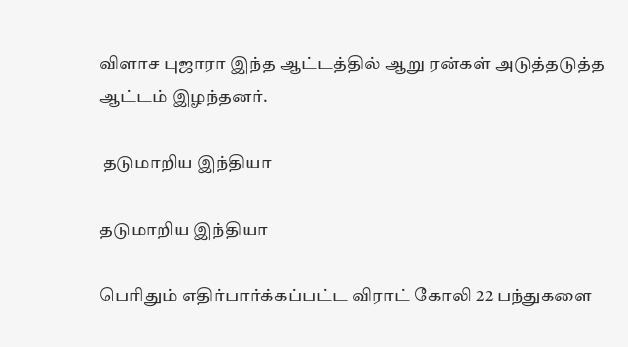விளாச புஜாரா இந்த ஆட்டத்தில் ஆறு ரன்கள் அடுத்தடுத்த ஆட்டம் இழந்தனர்.

 தடுமாறிய இந்தியா

தடுமாறிய இந்தியா

பெரிதும் எதிர்பார்க்கப்பட்ட விராட் கோலி 22 பந்துகளை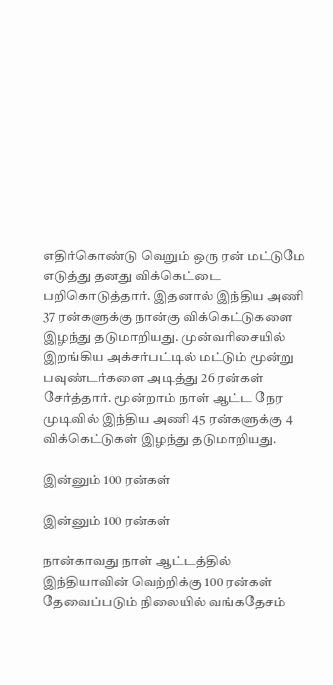எதிர்கொண்டு வெறும் ஒரு ரன் மட்டுமே எடுத்து தனது விக்கெட்டை பறிகொடுத்தார். இதனால் இந்திய அணி 37 ரன்களுக்கு நான்கு விக்கெட்டுகளை இழந்து தடுமாறியது. முன்வரிசையில் இறங்கிய அக்சர்பட்டில் மட்டும் மூன்று பவுண்டர்களை அடித்து 26 ரன்கள் சேர்த்தார். மூன்றாம் நாள் ஆட்ட நேர முடிவில் இந்திய அணி 45 ரன்களுக்கு 4 விக்கெட்டுகள் இழந்து தடுமாறியது.

இன்னும் 100 ரன்கள்

இன்னும் 100 ரன்கள்

நான்காவது நாள் ஆட்டத்தில் இந்தியாவின் வெற்றிக்கு 100 ரன்கள் தேவைப்படும் நிலையில் வங்கதேசம்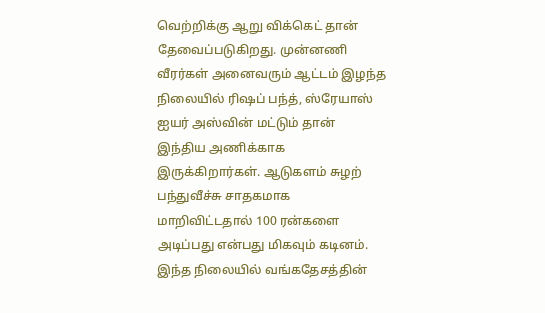வெற்றிக்கு ஆறு விக்கெட் தான் தேவைப்படுகிறது. முன்னணி வீரர்கள் அனைவரும் ஆட்டம் இழந்த நிலையில் ரிஷப் பந்த், ஸ்ரேயாஸ் ஐயர் அஸ்வின் மட்டும் தான் இந்திய அணிக்காக இருக்கிறார்கள். ஆடுகளம் சுழற் பந்துவீச்சு சாதகமாக மாறிவிட்டதால் 100 ரன்களை அடிப்பது என்பது மிகவும் கடினம். இந்த நிலையில் வங்கதேசத்தின்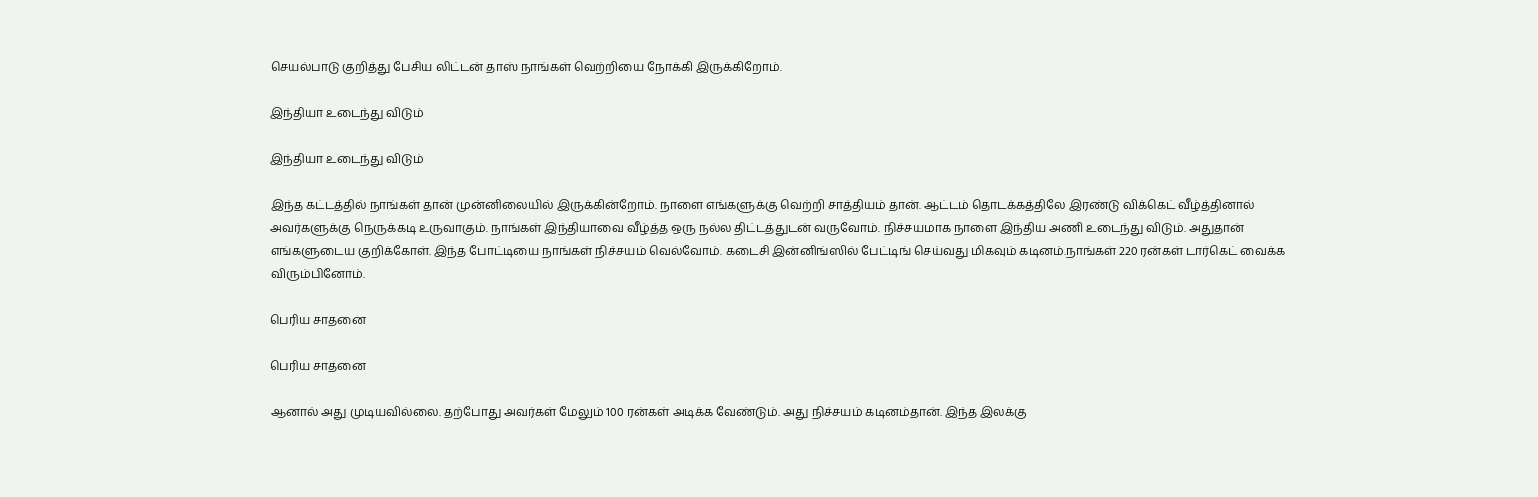செயல்பாடு குறித்து பேசிய லிட்டன் தாஸ் நாங்கள் வெற்றியை நோக்கி இருக்கிறோம்.

இந்தியா உடைந்து விடும்

இந்தியா உடைந்து விடும்

இந்த கட்டத்தில் நாங்கள் தான் முன்னிலையில் இருக்கின்றோம். நாளை எங்களுக்கு வெற்றி சாத்தியம் தான். ஆட்டம் தொடக்கத்திலே இரண்டு விக்கெட் வீழ்த்தினால் அவர்களுக்கு நெருக்கடி உருவாகும். நாங்கள் இந்தியாவை வீழ்த்த ஒரு நல்ல திட்டத்துடன் வருவோம். நிச்சயமாக நாளை இந்திய அணி உடைந்து விடும். அதுதான் எங்களுடைய குறிக்கோள். இந்த போட்டியை நாங்கள் நிச்சயம் வெல்வோம். கடைசி இன்னிங்ஸில் பேட்டிங் செய்வது மிகவும் கடினம்.நாங்கள் 220 ரன்கள் டார்கெட் வைக்க விரும்பினோம்.

பெரிய சாதனை

பெரிய சாதனை

ஆனால் அது முடியவில்லை. தற்போது அவர்கள் மேலும் 100 ரன்கள் அடிக்க வேண்டும். அது நிச்சயம் கடினம்தான். இந்த இலக்கு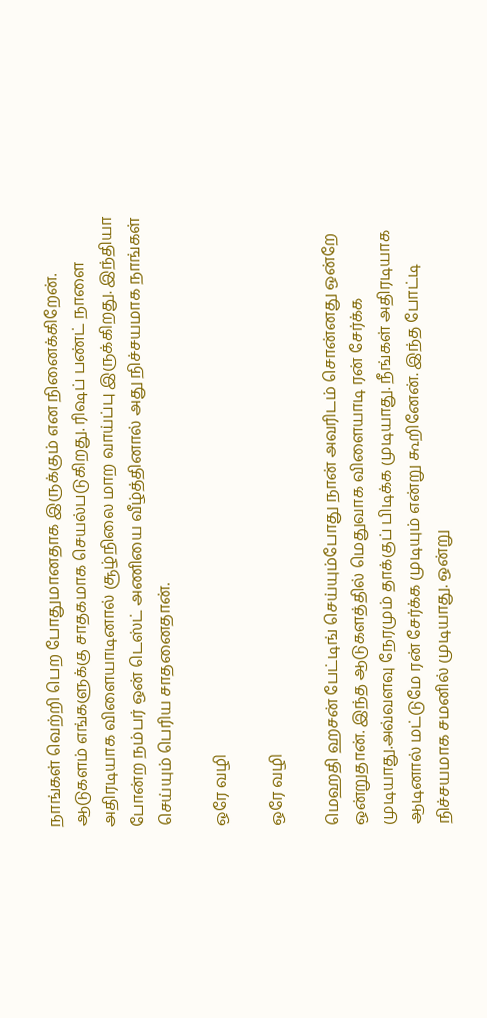நாங்கள் வெற்றி பெற போதுமானதாக இருக்கும் என நினைக்கிறேன். ஆடுகளம் எங்களுக்கு சாதகமாக செயல்படுகிறது. ரிஷப் பண்ட் நாளை அதிரடியாக விளையாடினால் சூழ்நிலை மாற வாய்ப்பு இருக்கிறது. இந்தியா போன்ற நம்பர் ஒன் டெஸ்ட் அணியை வீழ்த்தினால் அது நிச்சயமாக நாங்கள் செய்யும் பெரிய சாதனைதான்.

ஒரே வழி

ஒரே வழி

மெஹதி ஹசன் பேட்டிங் செய்யும்போது நான் அவரிடம் சொன்னது ஒன்றே ஒன்றுதான். இந்த ஆடுகளத்தில் மெதுவாக விளையாடி ரன் சேர்க்க முடியாது.அவ்வளவு நேரமும் தாக்குப் பிடிக்க முடியாது. நீங்கள் அதிரடியாக ஆடினால் மட்டுமே ரன் சேர்க்க முடியும் என்று கூறினேன். இந்த போட்டி நிச்சயமாக சமனில் முடியாது. ஒன்று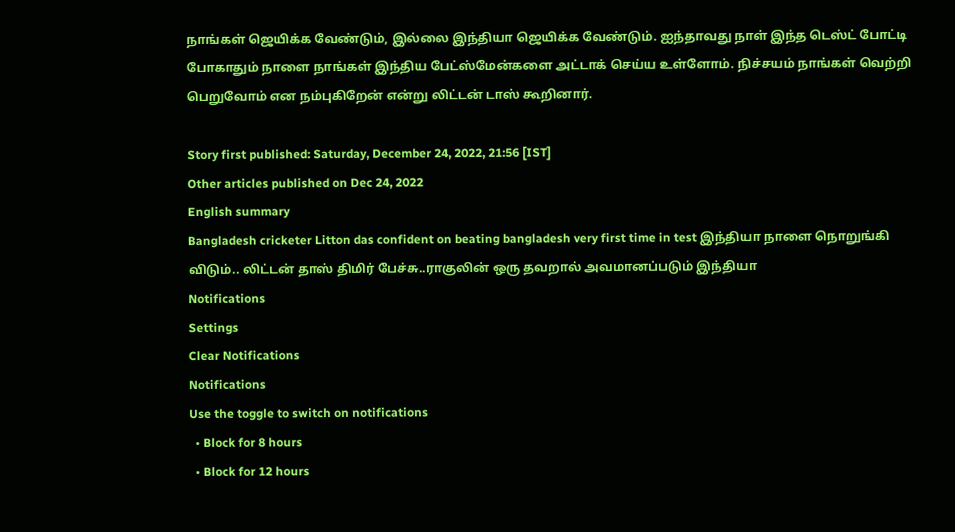நாங்கள் ஜெயிக்க வேண்டும், இல்லை இந்தியா ஜெயிக்க வேண்டும். ஐந்தாவது நாள் இந்த டெஸ்ட் போட்டி போகாதும் நாளை நாங்கள் இந்திய பேட்ஸ்மேன்களை அட்டாக் செய்ய உள்ளோம். நிச்சயம் நாங்கள் வெற்றி பெறுவோம் என நம்புகிறேன் என்று லிட்டன் டாஸ் கூறினார்.

Story first published: Saturday, December 24, 2022, 21:56 [IST]
Other articles published on Dec 24, 2022
English summary
Bangladesh cricketer Litton das confident on beating bangladesh very first time in test இந்தியா நாளை நொறுங்கி விடும்.. லிட்டன் தாஸ் திமிர் பேச்சு..ராகுலின் ஒரு தவறால் அவமானப்படும் இந்தியா
Notifications
Settings
Clear Notifications
Notifications
Use the toggle to switch on notifications
  • Block for 8 hours
  • Block for 12 hours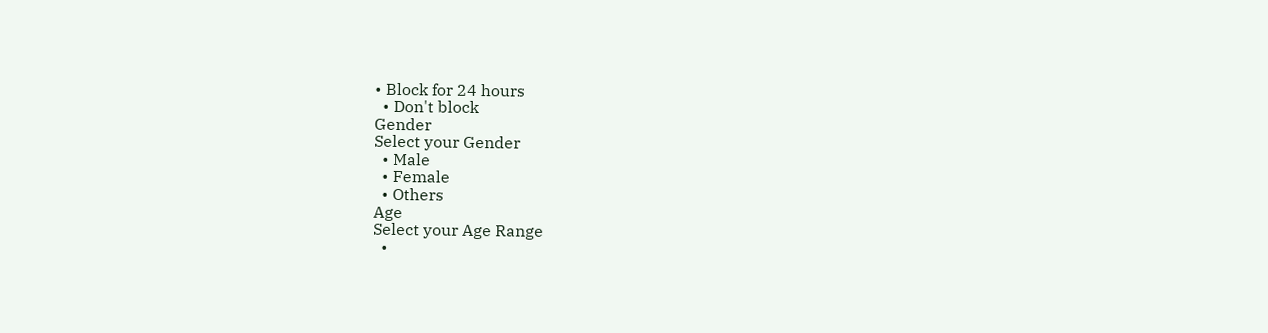• Block for 24 hours
  • Don't block
Gender
Select your Gender
  • Male
  • Female
  • Others
Age
Select your Age Range
  •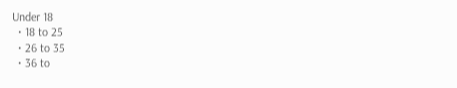Under 18
  • 18 to 25
  • 26 to 35
  • 36 to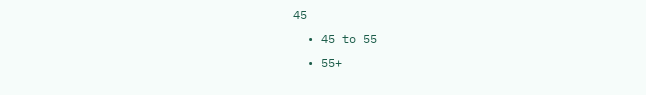45
  • 45 to 55
  • 55+